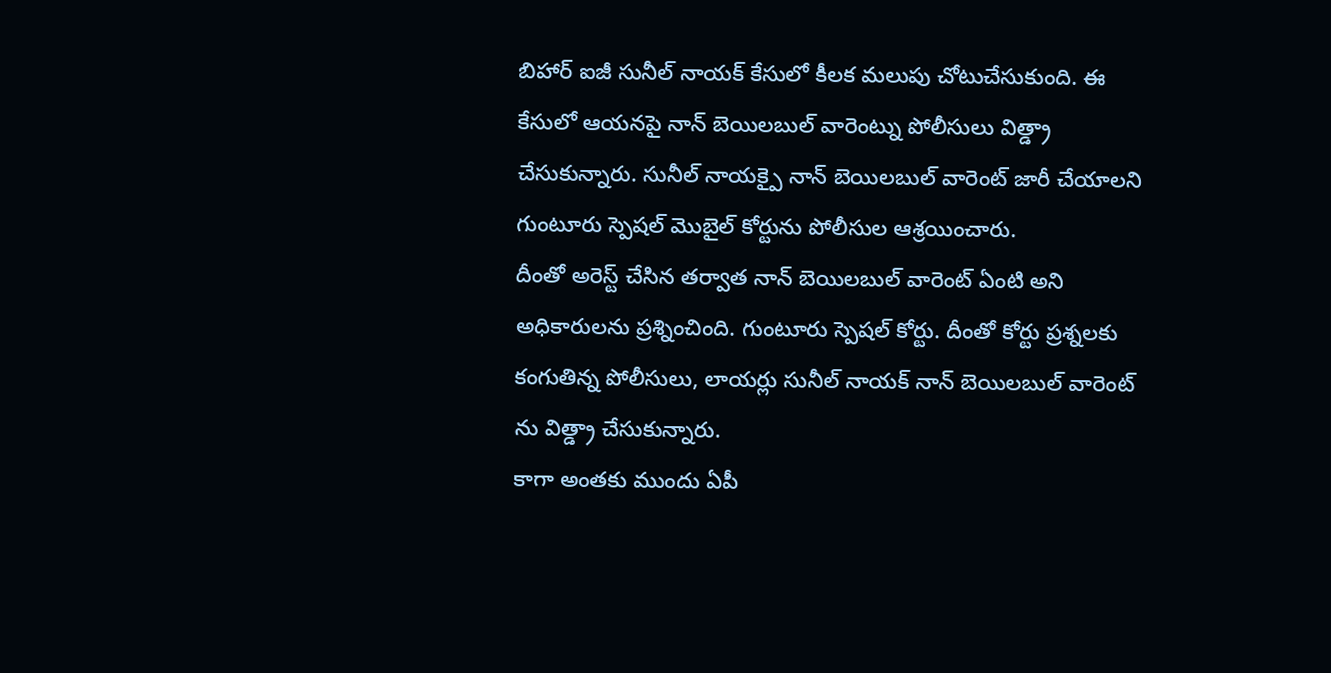బిహార్ ఐజీ సునీల్ నాయక్ కేసులో కీలక మలుపు చోటుచేసుకుంది. ఈ కేసులో ఆయనపై నాన్ బెయిలబుల్ వారెంట్ను పోలీసులు విత్డ్రా చేసుకున్నారు. సునీల్ నాయక్పై నాన్ బెయిలబుల్ వారెంట్ జారీ చేయాలని గుంటూరు స్పెషల్ మెుబైల్ కోర్టును పోలీసుల ఆశ్రయించారు.
దీంతో అరెస్ట్ చేసిన తర్వాత నాన్ బెయిలబుల్ వారెంట్ ఏంటి అని అధికారులను ప్రశ్నించింది. గుంటూరు స్పెషల్ కోర్టు. దీంతో కోర్టు ప్రశ్నలకు కంగుతిన్న పోలీసులు, లాయర్లు సునీల్ నాయక్ నాన్ బెయిలబుల్ వారెంట్ ను విత్డ్రా చేసుకున్నారు.
కాగా అంతకు ముందు ఏపీ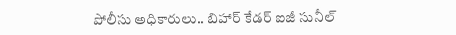పోలీసు అధికారులు.. బిహార్ కేడర్ ఐజీ సునీల్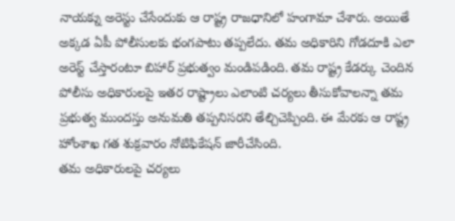నాయక్ను అరెస్టు చేసేందుకు ఆ రాష్ట్ర రాజధానిలో హంగామా చేశారు. అయితే అక్కడ ఏపీ పోలీసులకు భంగపాటు తప్పలేదు. తమ అధికారిని గోడదూకి ఎలా అరెస్ట్ చేస్తారంటూ బిహార్ ప్రభుత్వం మండిపడింది. తమ రాష్ట్ర కేడర్కు చెందిన పోలీసు అధికారులపై ఇతర రాష్ట్రాలు ఎలాంటి చర్యలు తీసుకోవాలన్నా తమ ప్రభుత్వ ముందస్తు అనుమతి తప్పనిసరని తేల్చిచెప్పింది. ఈ మేరకు ఆ రాష్ట్ర హోంశాఖ గత శుక్రవారం నోటిఫికేషన్ జారీచేసింది.
తమ అధికారులపై చర్యలు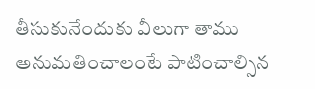తీసుకునేందుకు వీలుగా తాము అనుమతించాలంటే పాటించాల్సిన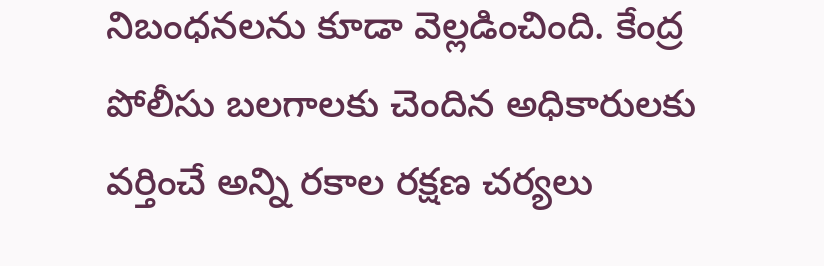నిబంధనలను కూడా వెల్లడించింది. కేంద్ర పోలీసు బలగాలకు చెందిన అధికారులకు వర్తించే అన్ని రకాల రక్షణ చర్యలు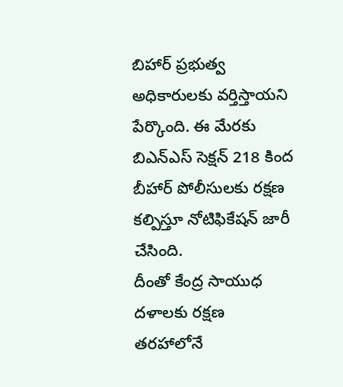బిహార్ ప్రభుత్వ అధికారులకు వర్తిస్తాయని పేర్కొంది. ఈ మేరకు బిఎన్ఎస్ సెక్షన్ 218 కింద బీహార్ పోలీసులకు రక్షణ కల్పిస్తూ నోటిఫికేషన్ జారీ చేసింది.
దీంతో కేంద్ర సాయుధ దళాలకు రక్షణ తరహాలోనే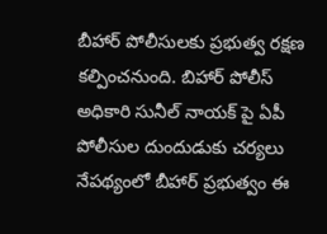బీహార్ పోలీసులకు ప్రభుత్వ రక్షణ కల్పించనుంది. బిహార్ పోలీస్ అధికారి సునీల్ నాయక్ పై ఏపీ పోలీసుల దుందుడుకు చర్యలు నేపథ్యంలో బీహార్ ప్రభుత్వం ఈ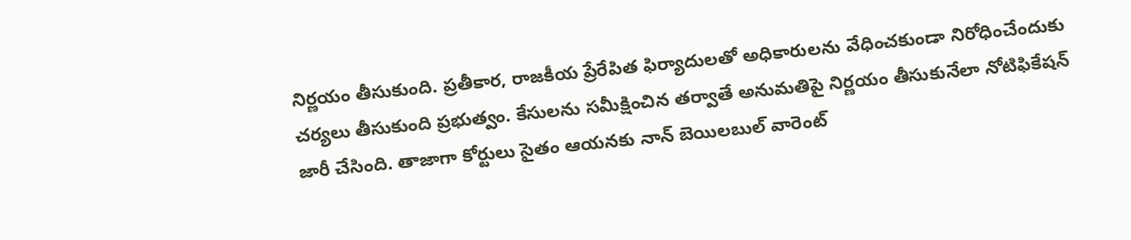నిర్ణయం తీసుకుంది. ప్రతీకార, రాజకీయ ప్రేరేపిత ఫిర్యాదులతో అధికారులను వేధించకుండా నిరోధించేందుకు చర్యలు తీసుకుంది ప్రభుత్వం. కేసులను సమీక్షించిన తర్వాతే అనుమతిపై నిర్ణయం తీసుకునేలా నోటిఫికేషన్ జారీ చేసింది. తాజాగా కోర్టులు సైతం ఆయనకు నాన్ బెయిలబుల్ వారెంట్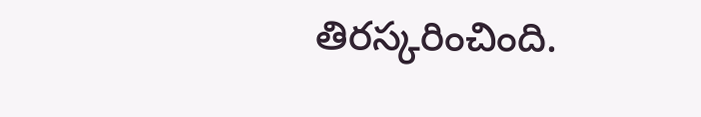తిరస్కరించింది.